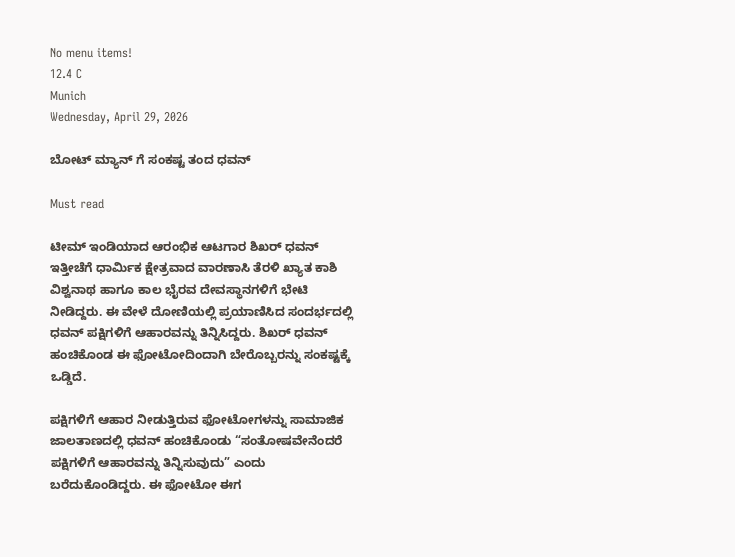No menu items!
12.4 C
Munich
Wednesday, April 29, 2026

ಬೋಟ್ ಮ್ಯಾನ್ ಗೆ ಸಂಕಷ್ಟ ತಂದ ಧವನ್

Must read

ಟೀಮ್ ಇಂಡಿಯಾದ ಆರಂಭಿಕ ಆಟಗಾರ ಶಿಖರ್ ಧವನ್ ಇತ್ತೀಚೆಗೆ ಧಾರ್ಮಿಕ ಕ್ಷೇತ್ರವಾದ ವಾರಣಾಸಿ ತೆರಳಿ ಖ್ಯಾತ ಕಾಶಿ ವಿಶ್ವನಾಥ ಹಾಗೂ ಕಾಲ ಭೈರವ ದೇವಸ್ಥಾನಗಳಿಗೆ ಭೇಟಿ ನೀಡಿದ್ದರು. ಈ ವೇಳೆ ದೋಣಿಯಲ್ಲಿ ಪ್ರಯಾಣಿಸಿದ ಸಂದರ್ಭದಲ್ಲಿ ಧವನ್ ಪಕ್ಷಿಗಳಿಗೆ ಆಹಾರವನ್ನು ತಿನ್ನಿಸಿದ್ದರು. ಶಿಖರ್ ಧವನ್ ಹಂಚಿಕೊಂಡ ಈ ಫೋಟೋದಿಂದಾಗಿ ಬೇರೊಬ್ಬರನ್ನು ಸಂಕಷ್ಟಕ್ಕೆ ಒಡ್ಡಿದೆ.

ಪಕ್ಷಿಗಳಿಗೆ ಆಹಾರ ನೀಡುತ್ತಿರುವ ಫೋಟೋಗಳನ್ನು ಸಾಮಾಜಿಕ ಜಾಲತಾಣದಲ್ಲಿ ಧವನ್ ಹಂಚಿಕೊಂಡು “ಸಂತೋಷವೇನೆಂದರೆ ಪಕ್ಷಿಗಳಿಗೆ ಆಹಾರವನ್ನು ತಿನ್ನಿಸುವುದು” ಎಂದು ಬರೆದುಕೊಂಡಿದ್ದರು. ಈ ಫೋಟೋ ಈಗ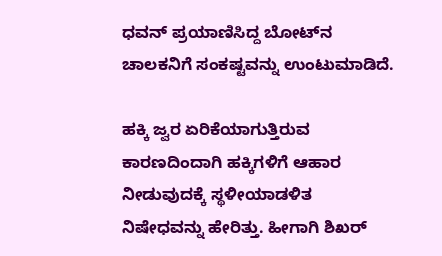ಧವನ್ ಪ್ರಯಾಣಿಸಿದ್ದ ಬೋಟ್‌ನ ಚಾಲಕನಿಗೆ ಸಂಕಷ್ಟವನ್ನು ಉಂಟುಮಾಡಿದೆ.

ಹಕ್ಕಿ ಜ್ವರ ಏರಿಕೆಯಾಗುತ್ತಿರುವ ಕಾರಣದಿಂದಾಗಿ ಹಕ್ಕಿಗಳಿಗೆ ಆಹಾರ ನೀಡುವುದಕ್ಕೆ ಸ್ಥಳೀಯಾಡಳಿತ ನಿಷೇಧವನ್ನು ಹೇರಿತ್ತು. ಹೀಗಾಗಿ ಶಿಖರ್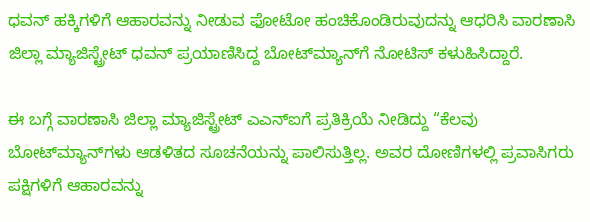ಧವನ್ ಹಕ್ಕಿಗಳಿಗೆ ಆಹಾರವನ್ನು ನೀಡುವ ಫೋಟೋ ಹಂಚಿಕೊಂಡಿರುವುದನ್ನು ಆಧರಿಸಿ ವಾರಣಾಸಿ ಜಿಲ್ಲಾ ಮ್ಯಾಜಿಸ್ಟ್ರೇಟ್ ಧವನ್ ಪ್ರಯಾಣಿಸಿದ್ದ ಬೋಟ್‌ಮ್ಯಾನ್‌ಗೆ ನೋಟಿಸ್ ಕಳುಹಿಸಿದ್ದಾರೆ.

ಈ ಬಗ್ಗೆ ವಾರಣಾಸಿ ಜಿಲ್ಲಾ ಮ್ಯಾಜಿಸ್ಟ್ರೇಟ್ ಎಎನ್‌ಐಗೆ ಪ್ರತಿಕ್ರಿಯೆ ನೀಡಿದ್ದು “ಕೆಲವು ಬೋಟ್‌ಮ್ಯಾನ್‌ಗಳು ಆಡಳಿತದ ಸೂಚನೆಯನ್ನು ಪಾಲಿಸುತ್ತಿಲ್ಲ. ಅವರ ದೋಣಿಗಳಲ್ಲಿ ಪ್ರವಾಸಿಗರು ಪಕ್ಷಿಗಳಿಗೆ ಆಹಾರವನ್ನು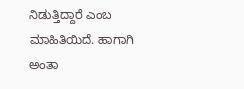ನಿಡುತ್ತಿದ್ದಾರೆ ಎಂಬ ಮಾಹಿತಿಯಿದೆ. ಹಾಗಾಗಿ ಅಂತಾ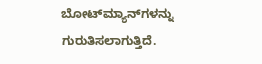ಬೋಟ್‌ಮ್ಯಾನ್‌ಗಳನ್ನು ಗುರುತಿಸಲಾಗುತ್ತಿದೆ.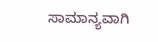ಸಾಮಾನ್ಯವಾಗಿ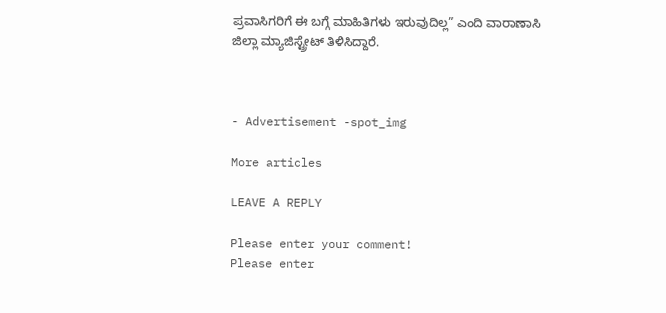ಪ್ರವಾಸಿಗರಿಗೆ ಈ ಬಗ್ಗೆ ಮಾಹಿತಿಗಳು ಇರುವುದಿಲ್ಲ” ಎಂದಿ ವಾರಾಣಾಸಿ ಜಿಲ್ಲಾ ಮ್ಯಾಜಿಸ್ಟ್ರೇಟ್ ತಿಳಿಸಿದ್ದಾರೆ.



- Advertisement -spot_img

More articles

LEAVE A REPLY

Please enter your comment!
Please enter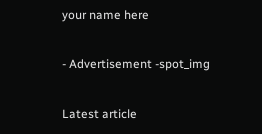your name here

- Advertisement -spot_img

Latest article